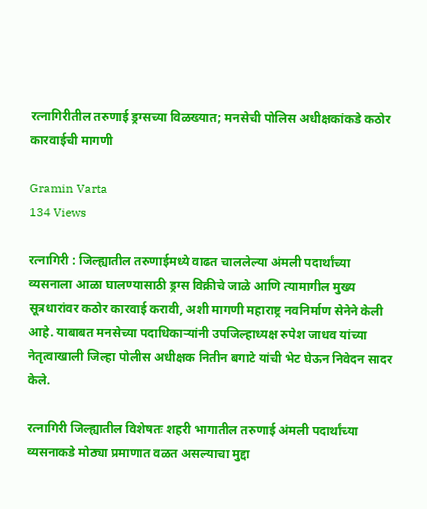रत्नागिरीतील तरुणाई ड्रग्सच्या विळख्यात; मनसेची पोलिस अधीक्षकांकडे कठोर कारवाईची मागणी

Gramin Varta
134 Views

रत्नागिरी : जिल्ह्यातील तरुणाईमध्ये वाढत चाललेल्या अंमली पदार्थांच्या व्यसनाला आळा घालण्यासाठी ड्रग्स विक्रीचे जाळे आणि त्यामागील मुख्य सूत्रधारांवर कठोर कारवाई करावी, अशी मागणी महाराष्ट्र नवनिर्माण सेनेने केली आहे. याबाबत मनसेच्या पदाधिकाऱ्यांनी उपजिल्हाध्यक्ष रुपेश जाधव यांच्या नेतृत्वाखाली जिल्हा पोलीस अधीक्षक नितीन बगाटे यांची भेट घेऊन निवेदन सादर केले.

रत्नागिरी जिल्ह्यातील विशेषतः शहरी भागातील तरुणाई अंमली पदार्थांच्या व्यसनाकडे मोठ्या प्रमाणात वळत असल्याचा मुद्दा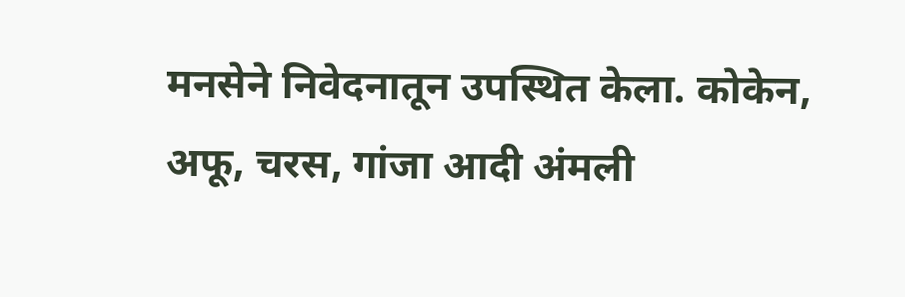मनसेने निवेदनातून उपस्थित केला. कोकेन, अफू, चरस, गांजा आदी अंमली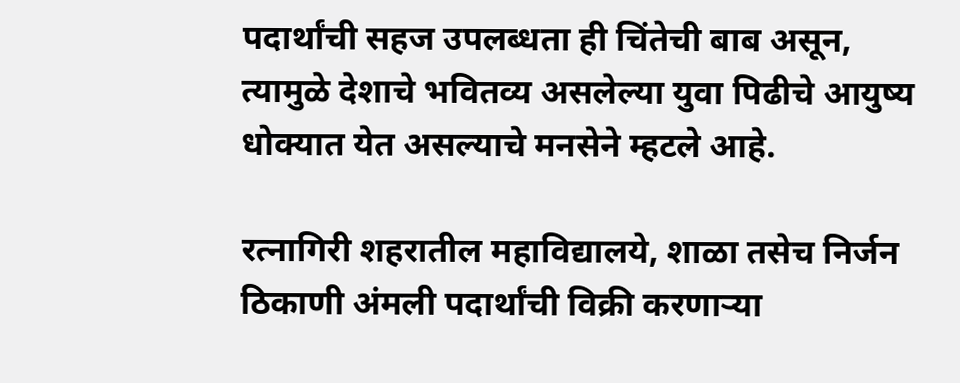पदार्थांची सहज उपलब्धता ही चिंतेची बाब असून, त्यामुळे देशाचे भवितव्य असलेल्या युवा पिढीचे आयुष्य धोक्यात येत असल्याचे मनसेने म्हटले आहे.

रत्नागिरी शहरातील महाविद्यालये, शाळा तसेच निर्जन ठिकाणी अंमली पदार्थांची विक्री करणाऱ्या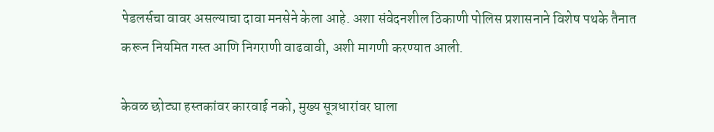पेडलर्सचा वावर असल्याचा दावा मनसेने केला आहे. अशा संवेदनशील ठिकाणी पोलिस प्रशासनाने विशेष पथके तैनात करून नियमित गस्त आणि निगराणी वाढवावी, अशी मागणी करण्यात आली.

केवळ छोट्या हस्तकांवर कारवाई नको, मुख्य सूत्रधारांवर घाला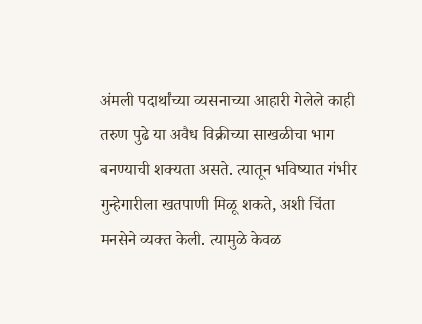अंमली पदार्थांच्या व्यसनाच्या आहारी गेलेले काही तरुण पुढे या अवैध विक्रीच्या साखळीचा भाग बनण्याची शक्यता असते. त्यातून भविष्यात गंभीर गुन्हेगारीला खतपाणी मिळू शकते, अशी चिंता मनसेने व्यक्त केली. त्यामुळे केवळ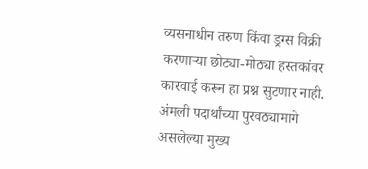व्यसनाधीन तरुण किंवा ड्रग्स विक्री करणाऱ्या छोट्या-मोठ्या हस्तकांवर कारवाई करून हा प्रश्न सुटणार नाही. अंमली पदार्थांच्या पुरवठ्यामागे असलेल्या मुख्य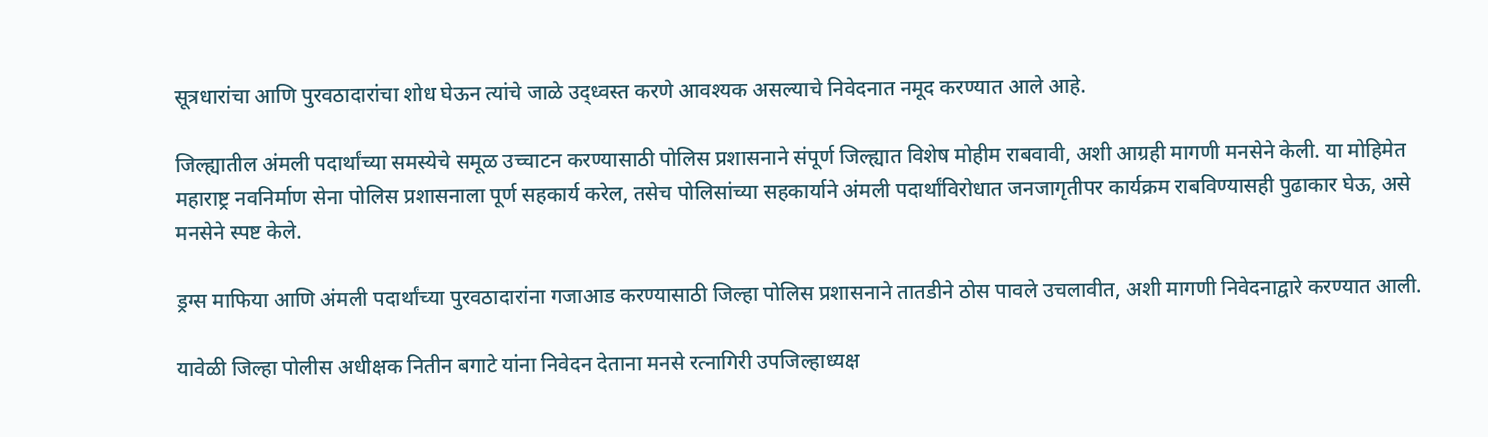सूत्रधारांचा आणि पुरवठादारांचा शोध घेऊन त्यांचे जाळे उद्ध्वस्त करणे आवश्यक असल्याचे निवेदनात नमूद करण्यात आले आहे.

जिल्ह्यातील अंमली पदार्थांच्या समस्येचे समूळ उच्चाटन करण्यासाठी पोलिस प्रशासनाने संपूर्ण जिल्ह्यात विशेष मोहीम राबवावी, अशी आग्रही मागणी मनसेने केली. या मोहिमेत महाराष्ट्र नवनिर्माण सेना पोलिस प्रशासनाला पूर्ण सहकार्य करेल, तसेच पोलिसांच्या सहकार्याने अंमली पदार्थांविरोधात जनजागृतीपर कार्यक्रम राबविण्यासही पुढाकार घेऊ, असे मनसेने स्पष्ट केले.

ड्रग्स माफिया आणि अंमली पदार्थांच्या पुरवठादारांना गजाआड करण्यासाठी जिल्हा पोलिस प्रशासनाने तातडीने ठोस पावले उचलावीत, अशी मागणी निवेदनाद्वारे करण्यात आली.

यावेळी जिल्हा पोलीस अधीक्षक नितीन बगाटे यांना निवेदन देताना मनसे रत्नागिरी उपजिल्हाध्यक्ष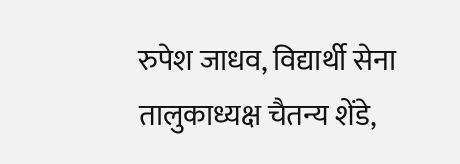रुपेश जाधव, विद्यार्थी सेना तालुकाध्यक्ष चैतन्य शेंडे,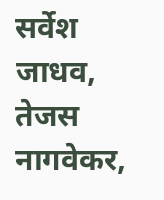सर्वेश जाधव, तेजस नागवेकर,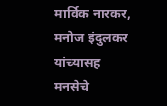मार्विक नारकर, मनोज इंदुलकर यांच्यासह मनसेचे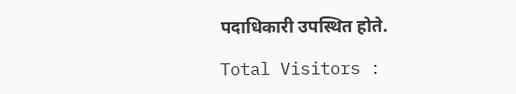पदाधिकारी उपस्थित होते.

Total Visitors :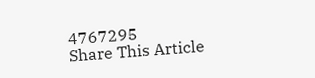4767295
Share This Article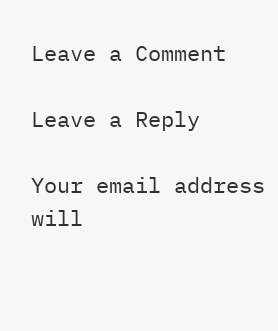Leave a Comment

Leave a Reply

Your email address will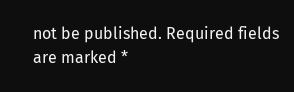not be published. Required fields are marked *